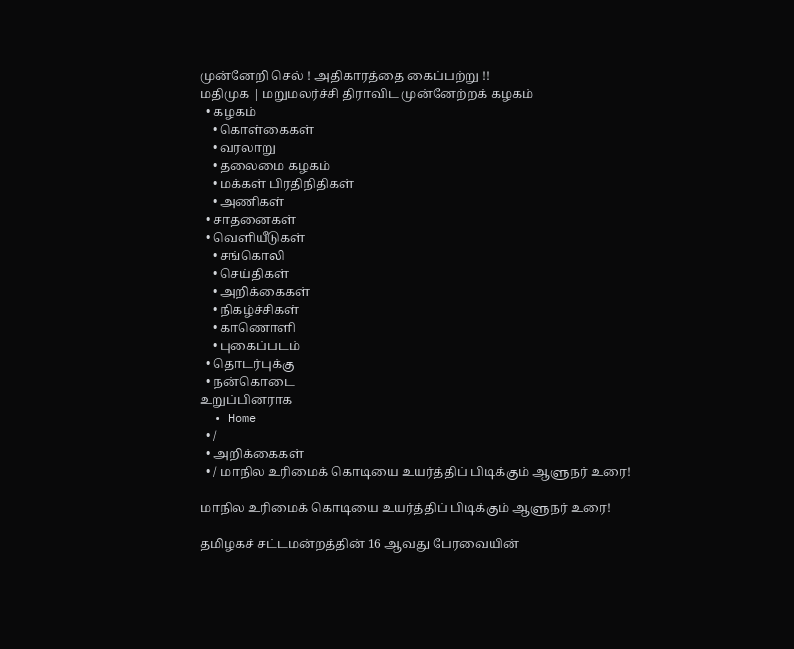முன்னேறி செல் ! அதிகாரத்தை கைப்பற்று !!
மதிமுக | மறுமலர்ச்சி திராவிட முன்னேற்றக் கழகம்
  • கழகம்
    • கொள்கைகள்
    • வரலாறு
    • தலைமை கழகம்
    • மக்கள் பிரதிநிதிகள்
    • அணிகள்
  • சாதனைகள்
  • வெளியீடுகள்
    • சங்கொலி
    • செய்திகள்
    • அறிக்கைகள்
    • நிகழ்ச்சிகள்
    • காணொளி
    • புகைப்படம்
  • தொடர்புக்கு
  • நன்கொடை
உறுப்பினராக
  • Home
  • /
  • அறிக்கைகள்
  • / மாநில உரிமைக் கொடியை உயர்த்திப் பிடிக்கும் ஆளுநர் உரை!

மாநில உரிமைக் கொடியை உயர்த்திப் பிடிக்கும் ஆளுநர் உரை!

தமிழகச் சட்டமன்றத்தின் 16 ஆவது பேரவையின்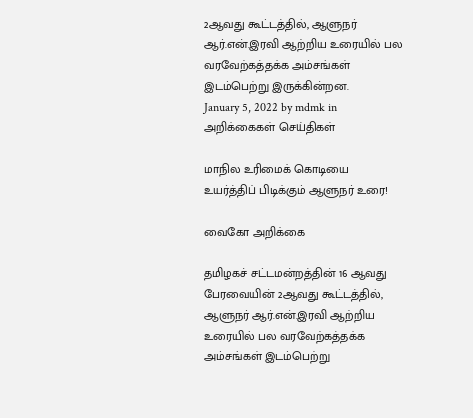2ஆவது கூட்டத்தில், ஆளுநர் ஆர்.என்.இரவி ஆற்றிய உரையில் பல வரவேற்கத்தக்க அம்சங்கள் இடம்பெற்று இருக்கின்றன.
January 5, 2022 by mdmk in அறிக்கைகள் செய்திகள்

மாநில உரிமைக் கொடியை உயர்த்திப் பிடிக்கும் ஆளுநர் உரை!

வைகோ அறிக்கை

தமிழகச் சட்டமன்றத்தின் 16 ஆவது பேரவையின் 2ஆவது கூட்டத்தில், ஆளுநர் ஆர்.என்.இரவி ஆற்றிய உரையில் பல வரவேற்கத்தக்க அம்சங்கள் இடம்பெற்று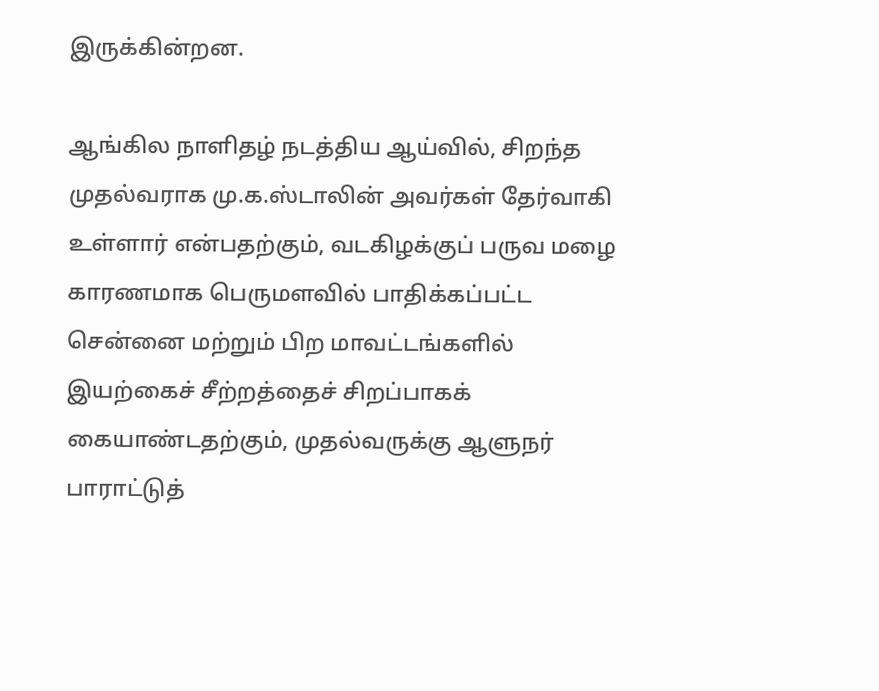இருக்கின்றன.

ஆங்கில நாளிதழ் நடத்திய ஆய்வில், சிறந்த முதல்வராக மு.க.ஸ்டாலின் அவர்கள் தேர்வாகி உள்ளார் என்பதற்கும், வடகிழக்குப் பருவ மழை காரணமாக பெருமளவில் பாதிக்கப்பட்ட சென்னை மற்றும் பிற மாவட்டங்களில் இயற்கைச் சீற்றத்தைச் சிறப்பாகக் கையாண்டதற்கும், முதல்வருக்கு ஆளுநர் பாராட்டுத்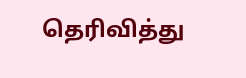தெரிவித்து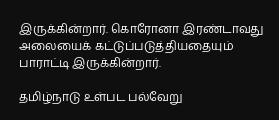இருக்கின்றார். கொரோனா இரண்டாவது அலையைக் கட்டுப்படுத்தியதையும் பாராட்டி இருக்கின்றார்.

தமிழ்நாடு உள்பட பல்வேறு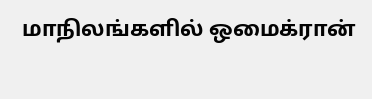மாநிலங்களில் ஒமைக்ரான்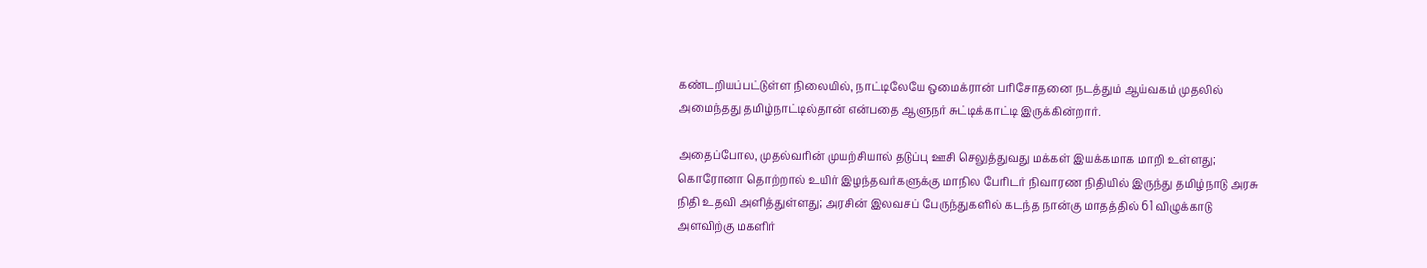கண்டறியப்பட்டுள்ள நிலையில், நாட்டிலேயே ஒமைக்ரான் பரிசோதனை நடத்தும் ஆய்வகம் முதலில் அமைந்தது தமிழ்நாட்டில்தான் என்பதை ஆளுநர் சுட்டிக்காட்டி இருக்கின்றார்.

அதைப்போல, முதல்வரின் முயற்சியால் தடுப்பு ஊசி செலுத்துவது மக்கள் இயக்கமாக மாறி உள்ளது; கொரோனா தொற்றால் உயிர் இழந்தவர்களுக்கு மாநில பேரிடர் நிவாரண நிதியில் இருந்து தமிழ்நாடு அரசு நிதி உதவி அளித்துள்ளது; அரசின் இலவசப் பேருந்துகளில் கடந்த நான்கு மாதத்தில் 61 விழுக்காடு அளவிற்கு மகளிர்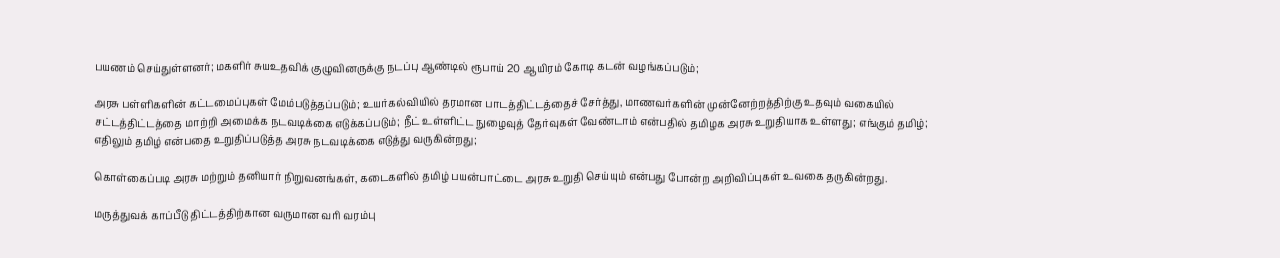பயணம் செய்துள்ளனர்; மகளிர் சுயஉதவிக் குழுவினருக்கு நடப்பு ஆண்டில் ரூபாய் 20 ஆயிரம் கோடி கடன் வழங்கப்படும்;

அரசு பள்ளிகளின் கட்டமைப்புகள் மேம்படுத்தப்படும்; உயர்கல்வியில் தரமான பாடத்திட்டத்தைச் சேர்த்து, மாணவர்களின் முன்னேற்றத்திற்கு உதவும் வகையில் சட்டத்திட்டத்தை மாற்றி அமைக்க நடவடிக்கை எடுக்கப்படும்; நீட் உள்ளிட்ட நுழைவுத் தேர்வுகள் வேண்டாம் என்பதில் தமிழக அரசு உறுதியாக உள்ளது; எங்கும் தமிழ்; எதிலும் தமிழ் என்பதை உறுதிப்படுத்த அரசு நடவடிக்கை எடுத்து வருகின்றது;

கொள்கைப்படி அரசு மற்றும் தனியார் நிறுவனங்கள், கடைகளில் தமிழ் பயன்பாட்டை அரசு உறுதி செய்யும் என்பது போன்ற அறிவிப்புகள் உவகை தருகின்றது.

மருத்துவக் காப்பீடு திட்டத்திற்கான வருமான வரி வரம்பு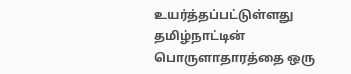உயர்த்தப்பட்டுள்ளது தமிழ்நாட்டின் பொருளாதாரத்தை ஒரு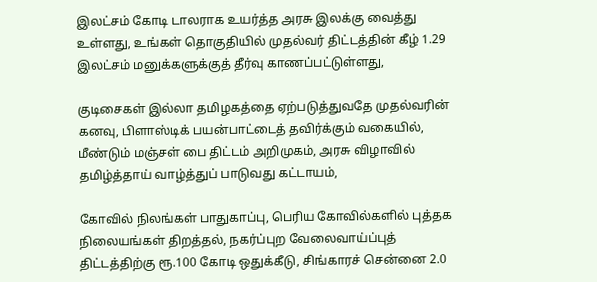இலட்சம் கோடி டாலராக உயர்த்த அரசு இலக்கு வைத்து உள்ளது, உங்கள் தொகுதியில் முதல்வர் திட்டத்தின் கீழ் 1.29 இலட்சம் மனுக்களுக்குத் தீர்வு காணப்பட்டுள்ளது,

குடிசைகள் இல்லா தமிழகத்தை ஏற்படுத்துவதே முதல்வரின் கனவு, பிளாஸ்டிக் பயன்பாட்டைத் தவிர்க்கும் வகையில், மீண்டும் மஞ்சள் பை திட்டம் அறிமுகம், அரசு விழாவில் தமிழ்த்தாய் வாழ்த்துப் பாடுவது கட்டாயம்,

கோவில் நிலங்கள் பாதுகாப்பு, பெரிய கோவில்களில் புத்தக நிலையங்கள் திறத்தல், நகர்ப்புற வேலைவாய்ப்புத் திட்டத்திற்கு ரூ.100 கோடி ஒதுக்கீடு, சிங்காரச் சென்னை 2.0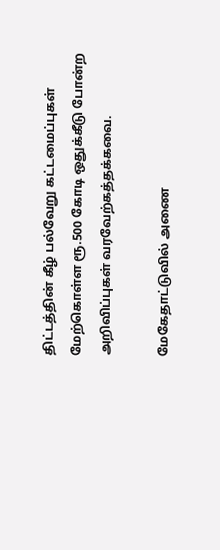திட்டத்தின் கீழ் பல்வேறு கட்டமைப்புகள் மேற்கொள்ள ரூ.500 கோடி ஒதுக்கீடு போன்ற அறிவிப்புகள் வரவேற்கத்தக்கவை.

மேகேதாட்டுவில் அணை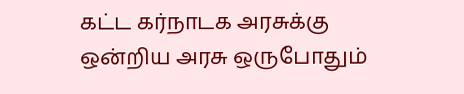கட்ட கர்நாடக அரசுக்கு ஒன்றிய அரசு ஒருபோதும்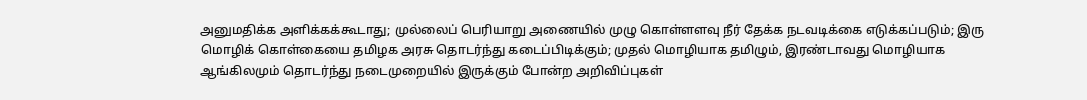அனுமதிக்க அளிக்கக்கூடாது; முல்லைப் பெரியாறு அணையில் முழு கொள்ளளவு நீர் தேக்க நடவடிக்கை எடுக்கப்படும்; இரு மொழிக் கொள்கையை தமிழக அரசு தொடர்ந்து கடைப்பிடிக்கும்; முதல் மொழியாக தமிழும், இரண்டாவது மொழியாக ஆங்கிலமும் தொடர்ந்து நடைமுறையில் இருக்கும் போன்ற அறிவிப்புகள்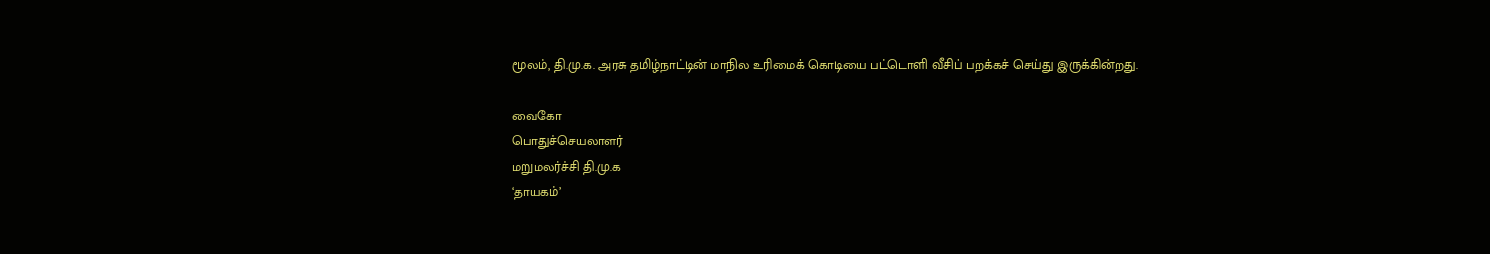மூலம், தி.மு.க. அரசு தமிழ்நாட்டின் மாநில உரிமைக் கொடியை பட்டொளி வீசிப் பறக்கச் செய்து இருக்கின்றது.

வைகோ
பொதுச்செயலாளர்
மறுமலர்ச்சி தி.மு.க
‘தாயகம்’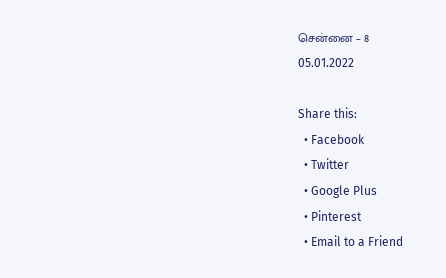சென்னை – 8
05.01.2022

Share this:
  • Facebook
  • Twitter
  • Google Plus
  • Pinterest
  • Email to a Friend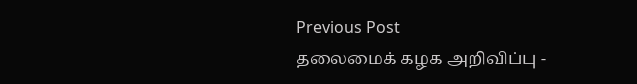Previous Post
தலைமைக் கழக அறிவிப்பு -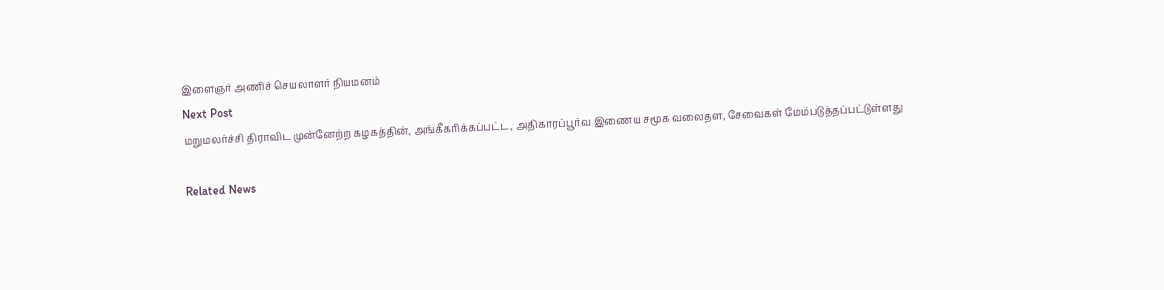இளைஞர் அணிச் செயலாளர் நியமனம்
Next Post
மறுமலர்ச்சி திராவிட முன்னேற்ற கழகத்தின், அங்கீகரிக்கப்பட்ட, அதிகாரப்பூர்வ இணைய சமூக வலைதள, சேவைகள் மேம்படுத்தப்பட்டுள்ளது

Related News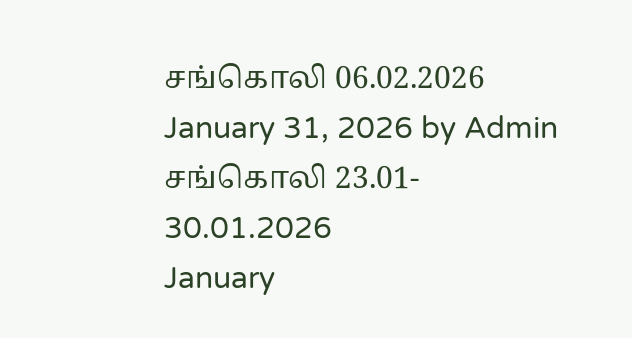சங்கொலி 06.02.2026
January 31, 2026 by Admin
சங்கொலி 23.01- 30.01.2026
January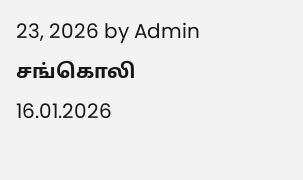23, 2026 by Admin
சங்கொலி 16.01.2026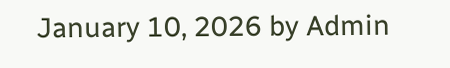January 10, 2026 by Admin